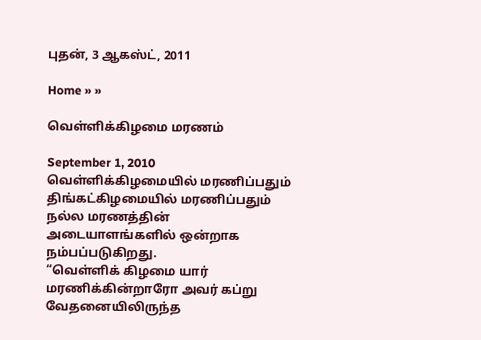புதன், 3 ஆகஸ்ட், 2011

Home » »

வெள்ளிக்கிழமை மரணம்

September 1, 2010
வெள்ளிக்கிழமையில் மரணிப்பதும் திங்கட்கிழமையில் மரணிப்பதும் நல்ல மரணத்தின் அடையாளங்களில் ஒன்றாக நம்பப்படுகிறது.
“வெள்ளிக் கிழமை யார் மரணிக்கின்றாரோ அவர் கப்று வேதனையிலிருந்த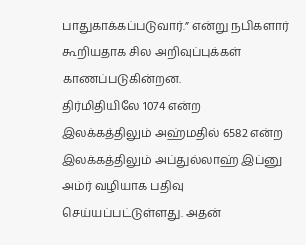பாதுகாக்கப்படுவார்.” என்று நபிகளார் கூறியதாக சில அறிவுப்புக்கள் காணப்படுகின்றன.
திர்மிதியிலே 1074 என்ற இலக்கத்திலும் அஹ்மதில் 6582 என்ற இலக்கத்திலும் அப்துல்லாஹ் இப்னு அம்ர் வழியாக பதிவு செய்யப்பட்டுள்ளது. அதன்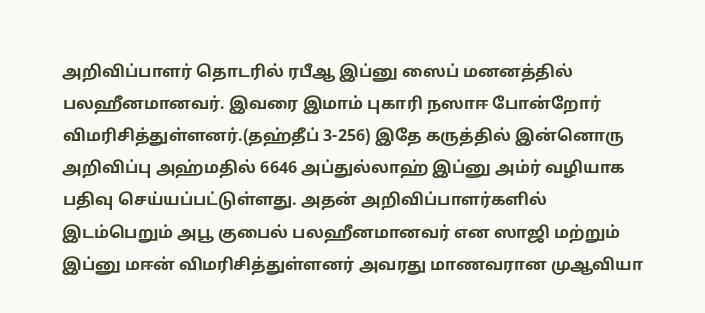அறிவிப்பாளர் தொடரில் ரபீஆ இப்னு ஸைப் மனனத்தில் பலஹீனமானவர். இவரை இமாம் புகாரி நஸாஈ போன்றோர் விமரிசித்துள்ளனர்.(தஹ்தீப் 3-256) இதே கருத்தில் இன்னொரு அறிவிப்பு அஹ்மதில் 6646 அப்துல்லாஹ் இப்னு அம்ர் வழியாக பதிவு செய்யப்பட்டுள்ளது. அதன் அறிவிப்பாளர்களில் இடம்பெறும் அபூ குபைல் பலஹீனமானவர் என ஸாஜி மற்றும் இப்னு மஈன் விமரிசித்துள்ளனர் அவரது மாணவரான முஆவியா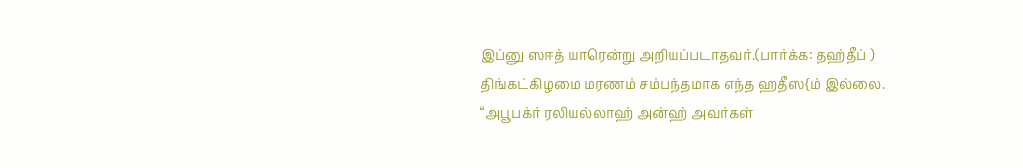இப்னு ஸஈத் யாரென்று அறியப்படாதவர்.(பார்க்க: தஹ்தீப் )
திங்கட்கிழமை மரணம் சம்பந்தமாக எந்த ஹதீஸ{ம் இல்லை. “அபூபக்ர் ரலியல்லாஹ் அன்ஹ் அவர்கள்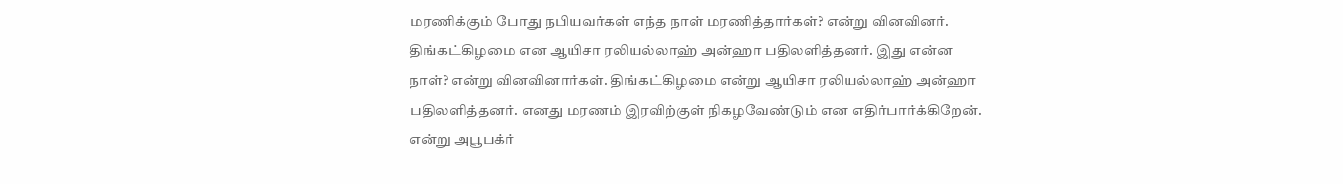மரணிக்கும் போது நபியவர்கள் எந்த நாள் மரணித்தார்கள்? என்று வினவினர். திங்கட்கிழமை என ஆயிசா ரலியல்லாஹ் அன்ஹா பதிலளித்தனர். இது என்ன நாள்? என்று வினவினார்கள். திங்கட்கிழமை என்று ஆயிசா ரலியல்லாஹ் அன்ஹா பதிலளித்தனர். எனது மரணம் இரவிற்குள் நிகழவேண்டும் என எதிர்பார்க்கிறேன். என்று அபூபக்ர்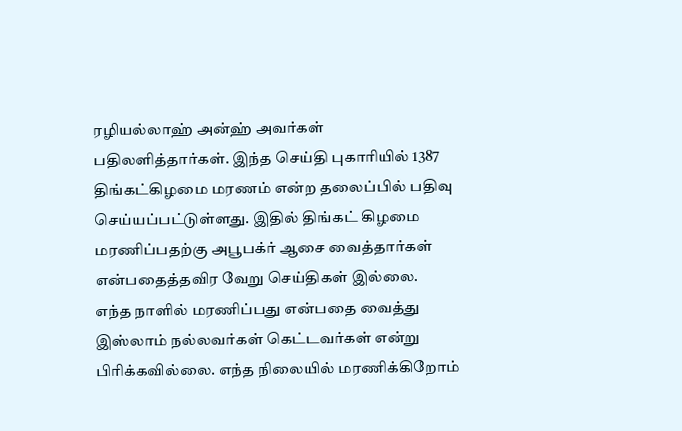ரழியல்லாஹ் அன்ஹ் அவர்கள் பதிலளித்தார்கள். இந்த செய்தி புகாரியில் 1387 திங்கட்கிழமை மரணம் என்ற தலைப்பில் பதிவு செய்யப்பட்டுள்ளது. இதில் திங்கட் கிழமை  மரணிப்பதற்கு அபூபக்ர் ஆசை வைத்தார்கள் என்பதைத்தவிர வேறு செய்திகள் இல்லை.
எந்த நாளில் மரணிப்பது என்பதை வைத்து இஸ்லாம் நல்லவர்கள் கெட்டவர்கள் என்று பிரிக்கவில்லை. எந்த நிலையில் மரணிக்கிறோம்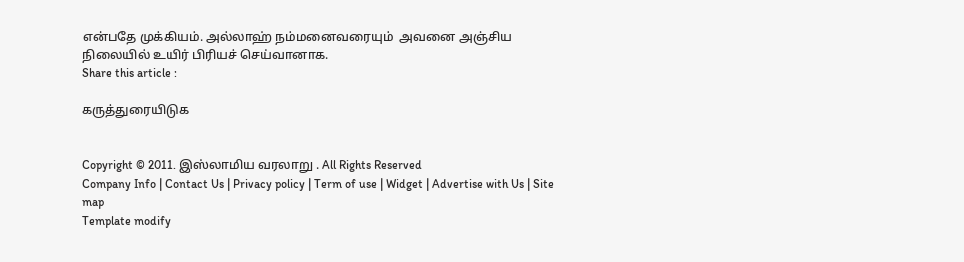என்பதே முக்கியம். அல்லாஹ் நம்மனைவரையும்  அவனை அஞ்சிய நிலையில் உயிர் பிரியச் செய்வானாக.
Share this article :

கருத்துரையிடுக


Copyright © 2011. இஸ்லாமிய வரலாறு . All Rights Reserved
Company Info | Contact Us | Privacy policy | Term of use | Widget | Advertise with Us | Site map
Template modify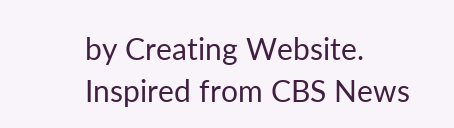by Creating Website. Inspired from CBS News